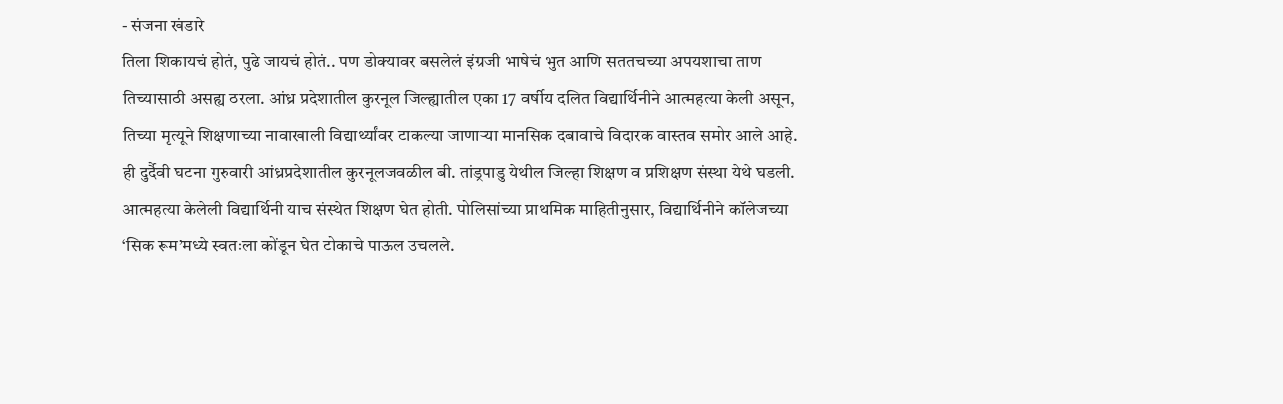- संजना खंडारे
तिला शिकायचं होतं, पुढे जायचं होतं.. पण डोक्यावर बसलेलं इंग्रजी भाषेचं भुत आणि सततचच्या अपयशाचा ताण तिच्यासाठी असह्य ठरला. आंध्र प्रदेशातील कुरनूल जिल्ह्यातील एका 17 वर्षीय दलित विद्यार्थिनीने आत्महत्या केली असून, तिच्या मृत्यूने शिक्षणाच्या नावाखाली विद्यार्थ्यांवर टाकल्या जाणाऱ्या मानसिक दबावाचे विदारक वास्तव समोर आले आहे. ही दुर्दैवी घटना गुरुवारी आंध्रप्रदेशातील कुरनूलजवळील बी. तांड्रपाडु येथील जिल्हा शिक्षण व प्रशिक्षण संस्था येथे घडली. आत्महत्या केलेली विद्यार्थिनी याच संस्थेत शिक्षण घेत होती. पोलिसांच्या प्राथमिक माहितीनुसार, विद्यार्थिनीने कॉलेजच्या ‘सिक रूम’मध्ये स्वतःला कोंडून घेत टोकाचे पाऊल उचलले.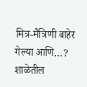मित्र-मैत्रिणी बाहेर गेल्या आणि…?
शाळेतील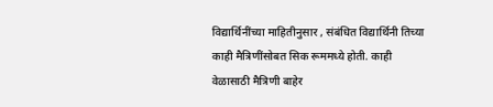विद्यार्थिनींच्या माहितीनुसार , संबंधित विद्यार्थिनी तिच्या काही मैत्रिणींसोबत सिक रूममध्ये होती. काही वेळासाठी मैत्रिणी बाहेर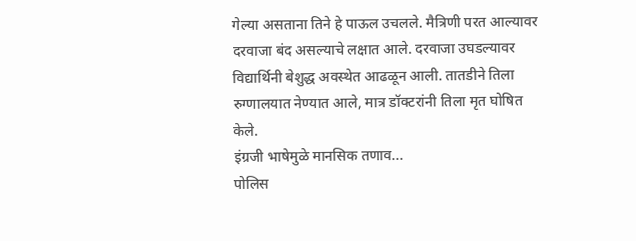गेल्या असताना तिने हे पाऊल उचलले. मैत्रिणी परत आल्यावर दरवाजा बंद असल्याचे लक्षात आले. दरवाजा उघडल्यावर विद्यार्थिनी बेशुद्ध अवस्थेत आढळून आली. तातडीने तिला रुग्णालयात नेण्यात आले, मात्र डॉक्टरांनी तिला मृत घोषित केले.
इंग्रजी भाषेमुळे मानसिक तणाव...
पोलिस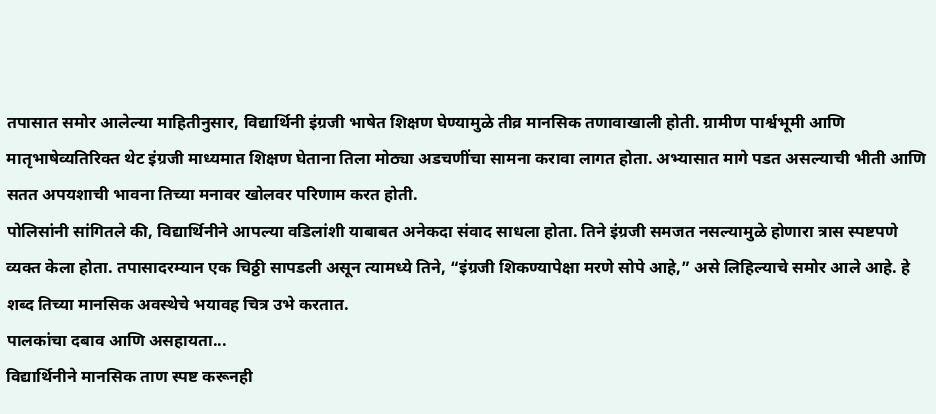तपासात समोर आलेल्या माहितीनुसार, विद्यार्थिनी इंग्रजी भाषेत शिक्षण घेण्यामुळे तीव्र मानसिक तणावाखाली होती. ग्रामीण पार्श्वभूमी आणि मातृभाषेव्यतिरिक्त थेट इंग्रजी माध्यमात शिक्षण घेताना तिला मोठ्या अडचणींचा सामना करावा लागत होता. अभ्यासात मागे पडत असल्याची भीती आणि सतत अपयशाची भावना तिच्या मनावर खोलवर परिणाम करत होती.
पोलिसांनी सांगितले की, विद्यार्थिनीने आपल्या वडिलांशी याबाबत अनेकदा संवाद साधला होता. तिने इंग्रजी समजत नसल्यामुळे होणारा त्रास स्पष्टपणे व्यक्त केला होता. तपासादरम्यान एक चिठ्ठी सापडली असून त्यामध्ये तिने, “इंग्रजी शिकण्यापेक्षा मरणे सोपे आहे,” असे लिहिल्याचे समोर आले आहे. हे शब्द तिच्या मानसिक अवस्थेचे भयावह चित्र उभे करतात.
पालकांचा दबाव आणि असहायता...
विद्यार्थिनीने मानसिक ताण स्पष्ट करूनही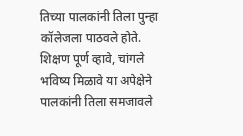तिच्या पालकांनी तिला पुन्हा कॉलेजला पाठवले होते. शिक्षण पूर्ण व्हावे, चांगले भविष्य मिळावे या अपेक्षेने पालकांनी तिला समजावले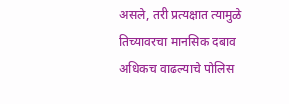असले, तरी प्रत्यक्षात त्यामुळे तिच्यावरचा मानसिक दबाव अधिकच वाढल्याचे पोलिस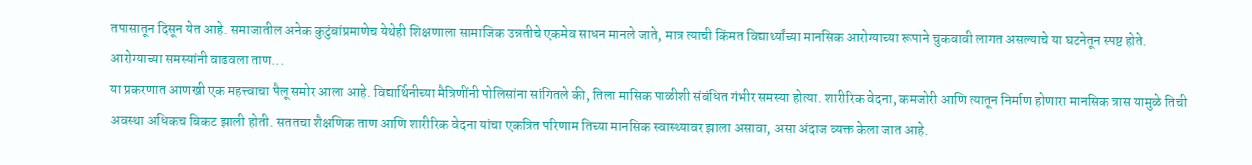तपासातून दिसून येत आहे. समाजातील अनेक कुटुंबांप्रमाणेच येथेही शिक्षणाला सामाजिक उन्नतीचे एकमेव साधन मानले जाते, मात्र त्याची किंमत विद्यार्थ्यांच्या मानसिक आरोग्याच्या रूपाने चुकवावी लागत असल्याचे या घटनेतून स्पष्ट होते.
आरोग्याच्या समस्यांनी वाढवला ताण...
या प्रकरणात आणखी एक महत्त्वाचा पैलू समोर आला आहे. विद्यार्थिनीच्या मैत्रिणींनी पोलिसांना सांगितले की, तिला मासिक पाळीशी संबंधित गंभीर समस्या होत्या. शारीरिक वेदना, कमजोरी आणि त्यातून निर्माण होणारा मानसिक त्रास यामुळे तिची अवस्था अधिकच बिकट झाली होती. सततचा शैक्षणिक ताण आणि शारीरिक वेदना यांचा एकत्रित परिणाम तिच्या मानसिक स्वास्थ्यावर झाला असावा, असा अंदाज व्यक्त केला जात आहे.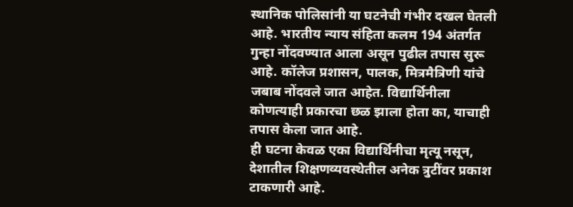स्थानिक पोलिसांनी या घटनेची गंभीर दखल घेतली आहे. भारतीय न्याय संहिता कलम 194 अंतर्गत गुन्हा नोंदवण्यात आला असून पुढील तपास सुरू आहे. कॉलेज प्रशासन, पालक, मित्रमैत्रिणी यांचे जबाब नोंदवले जात आहेत. विद्यार्थिनीला कोणत्याही प्रकारचा छळ झाला होता का, याचाही तपास केला जात आहे.
ही घटना केवळ एका विद्यार्थिनीचा मृत्यू नसून, देशातील शिक्षणव्यवस्थेतील अनेक त्रुटींवर प्रकाश टाकणारी आहे.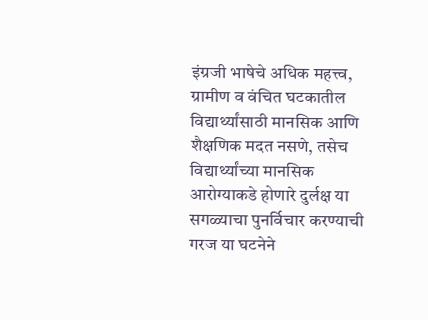इंग्रजी भाषेचे अधिक महत्त्व, ग्रामीण व वंचित घटकातील विद्यार्थ्यांसाठी मानसिक आणि शैक्षणिक मदत नसणे, तसेच विद्यार्थ्यांच्या मानसिक आरोग्याकडे होणारे दुर्लक्ष या सगळ्याचा पुनर्विचार करण्याची गरज या घटनेने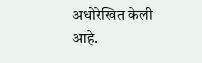अधोरेखित केली आहे.